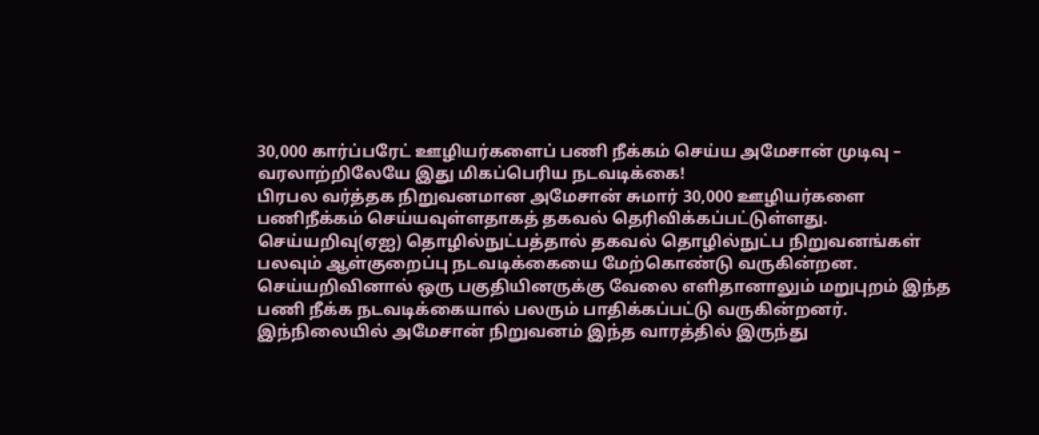30,000 கார்ப்பரேட் ஊழியர்களைப் பணி நீக்கம் செய்ய அமேசான் முடிவு – வரலாற்றிலேயே இது மிகப்பெரிய நடவடிக்கை!
பிரபல வர்த்தக நிறுவனமான அமேசான் சுமார் 30,000 ஊழியர்களை பணிநீக்கம் செய்யவுள்ளதாகத் தகவல் தெரிவிக்கப்பட்டுள்ளது.
செய்யறிவு(ஏஐ) தொழில்நுட்பத்தால் தகவல் தொழில்நுட்ப நிறுவனங்கள் பலவும் ஆள்குறைப்பு நடவடிக்கையை மேற்கொண்டு வருகின்றன. செய்யறிவினால் ஒரு பகுதியினருக்கு வேலை எளிதானாலும் மறுபுறம் இந்த பணி நீக்க நடவடிக்கையால் பலரும் பாதிக்கப்பட்டு வருகின்றனர்.
இந்நிலையில் அமேசான் நிறுவனம் இந்த வாரத்தில் இருந்து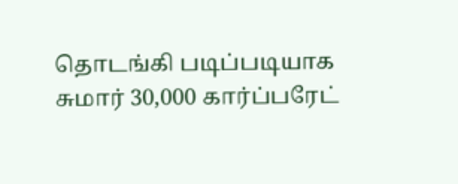தொடங்கி படிப்படியாக சுமார் 30,000 கார்ப்பரேட்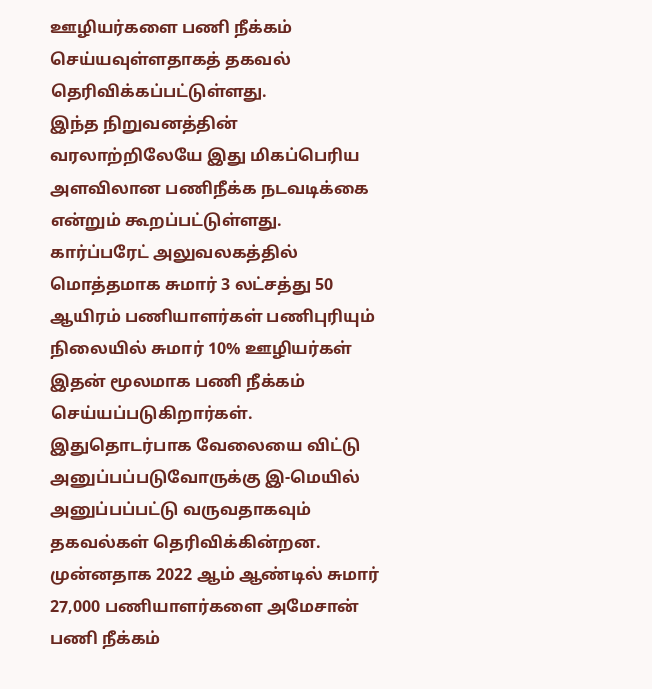ஊழியர்களை பணி நீக்கம் செய்யவுள்ளதாகத் தகவல் தெரிவிக்கப்பட்டுள்ளது.
இந்த நிறுவனத்தின் வரலாற்றிலேயே இது மிகப்பெரிய அளவிலான பணிநீக்க நடவடிக்கை என்றும் கூறப்பட்டுள்ளது.
கார்ப்பரேட் அலுவலகத்தில் மொத்தமாக சுமார் 3 லட்சத்து 50 ஆயிரம் பணியாளர்கள் பணிபுரியும் நிலையில் சுமார் 10% ஊழியர்கள் இதன் மூலமாக பணி நீக்கம் செய்யப்படுகிறார்கள். இதுதொடர்பாக வேலையை விட்டு அனுப்பப்படுவோருக்கு இ-மெயில் அனுப்பப்பட்டு வருவதாகவும் தகவல்கள் தெரிவிக்கின்றன.
முன்னதாக 2022 ஆம் ஆண்டில் சுமார் 27,000 பணியாளர்களை அமேசான் பணி நீக்கம்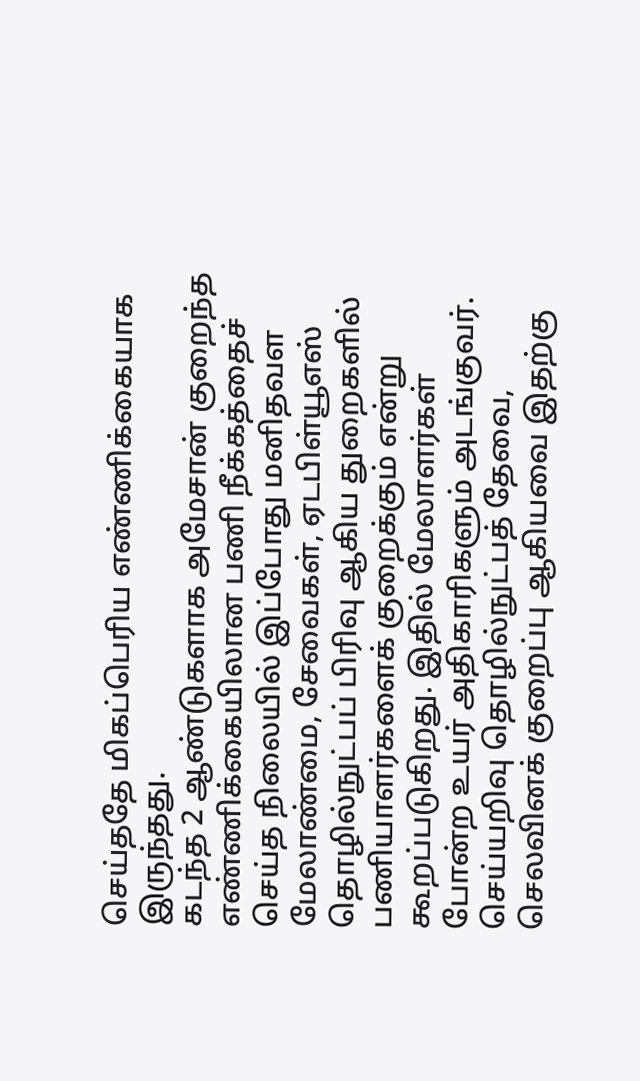செய்ததே மிகப்பெரிய எண்ணிக்கையாக இருந்தது.
கடந்த 2 ஆண்டுகளாக அமேசான் குறைந்த எண்ணிக்கையிலான பணி நீக்கத்தைச் செய்த நிலையில் இப்போது மனிதவள மேலாண்மை, சேவைகள், ஏடபிள்யூஎஸ் தொழில்நுட்பப் பிரிவு ஆகிய துறைகளில் பணியாளர்களைக் குறைக்கும் என்று கூறப்படுகிறது. இதில் மேலாளர்கள் போன்ற உயர் அதிகாரிகளும் அடங்குவர்.
செய்யறிவு தொழில்நுட்பத் தேவை, செலவினக் குறைப்பு ஆகியவை இதற்கு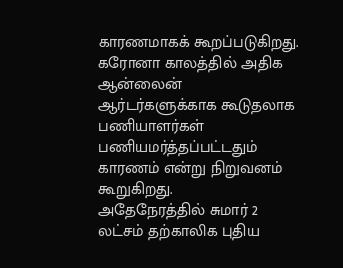காரணமாகக் கூறப்படுகிறது.
கரோனா காலத்தில் அதிக ஆன்லைன் ஆர்டர்களுக்காக கூடுதலாக பணியாளர்கள் பணியமர்த்தப்பட்டதும் காரணம் என்று நிறுவனம் கூறுகிறது.
அதேநேரத்தில் சுமார் 2 லட்சம் தற்காலிக புதிய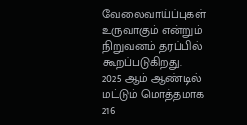வேலைவாய்ப்புகள் உருவாகும் என்றும் நிறுவனம் தரப்பில் கூறப்படுகிறது.
2025 ஆம் ஆண்டில் மட்டும் மொத்தமாக 216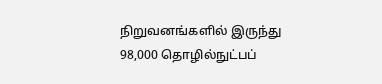நிறுவனங்களில் இருந்து 98,000 தொழில்நுட்பப்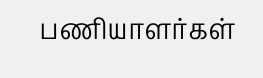பணியாளர்கள்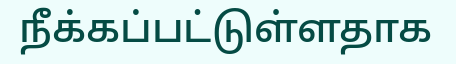நீக்கப்பட்டுள்ளதாக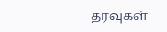தரவுகள்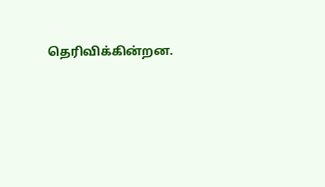தெரிவிக்கின்றன.